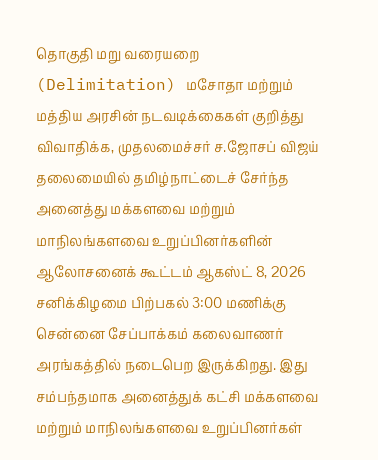தொகுதி மறு வரையறை (Delimitation) மசோதா மற்றும் மத்திய அரசின் நடவடிக்கைகள் குறித்து விவாதிக்க, முதலமைச்சர் ச.ஜோசப் விஜய் தலைமையில் தமிழ்நாட்டைச் சேர்ந்த அனைத்து மக்களவை மற்றும் மாநிலங்களவை உறுப்பினர்களின் ஆலோசனைக் கூட்டம் ஆகஸ்ட் 8, 2026 சனிக்கிழமை பிற்பகல் 3:00 மணிக்கு சென்னை சேப்பாக்கம் கலைவாணர் அரங்கத்தில் நடைபெற இருக்கிறது. இது சம்பந்தமாக அனைத்துக் கட்சி மக்களவை மற்றும் மாநிலங்களவை உறுப்பினர்கள்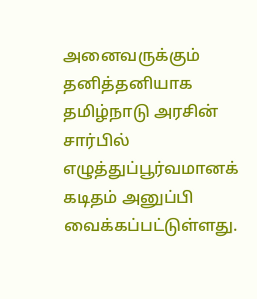அனைவருக்கும் தனித்தனியாக தமிழ்நாடு அரசின் சார்பில் எழுத்துப்பூர்வமானக் கடிதம் அனுப்பி வைக்கப்பட்டுள்ளது.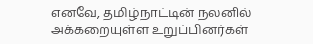எனவே, தமிழ்நாட்டின் நலனில் அக்கறையுள்ள உறுப்பினர்கள்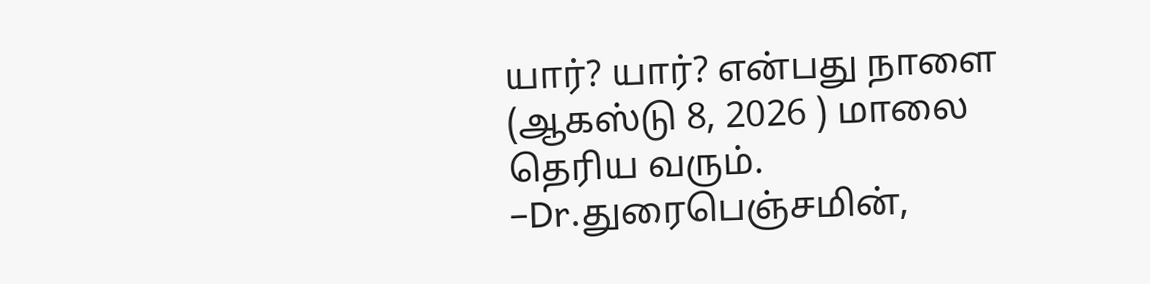யார்? யார்? என்பது நாளை (ஆகஸ்டு 8, 2026 ) மாலை தெரிய வரும்.
–Dr.துரைபெஞ்சமின்,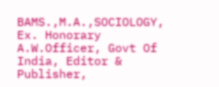BAMS.,M.A.,SOCIOLOGY, Ex. Honorary A.W.Officer, Govt Of India, Editor & Publisher,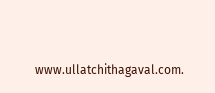www.ullatchithagaval.com.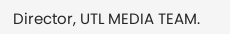Director, UTL MEDIA TEAM.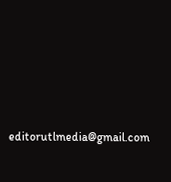editorutlmedia@gmail.com